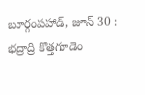బూర్గంపహాడ్, జూన్ 30 : భద్రాద్రి కొత్తగూడెం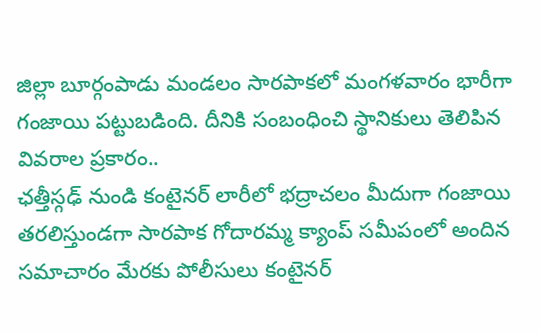జిల్లా బూర్గంపాడు మండలం సారపాకలో మంగళవారం భారీగా గంజాయి పట్టుబడింది. దీనికి సంబంధించి స్థానికులు తెలిపిన వివరాల ప్రకారం..
ఛత్తీస్గఢ్ నుండి కంటైనర్ లారీలో భద్రాచలం మీదుగా గంజాయి తరలిస్తుండగా సారపాక గోదారమ్మ క్యాంప్ సమీపంలో అందిన సమాచారం మేరకు పోలీసులు కంటైనర్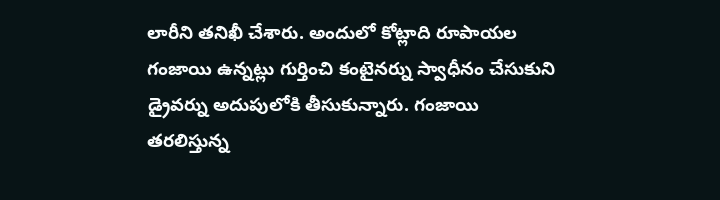లారీని తనిఖీ చేశారు. అందులో కోట్లాది రూపాయల గంజాయి ఉన్నట్లు గుర్తించి కంటైనర్ను స్వాధీనం చేసుకుని డ్రైవర్ను అదుపులోకి తీసుకున్నారు. గంజాయి తరలిస్తున్న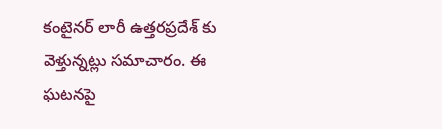కంటైనర్ లారీ ఉత్తరప్రదేశ్ కు వెళ్తున్నట్లు సమాచారం. ఈ ఘటనపై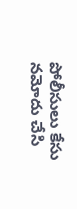పోలీసులు కేసు నమోదు చేసి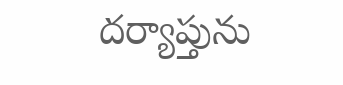దర్యాప్తును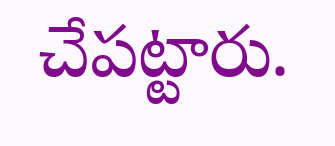చేపట్టారు.